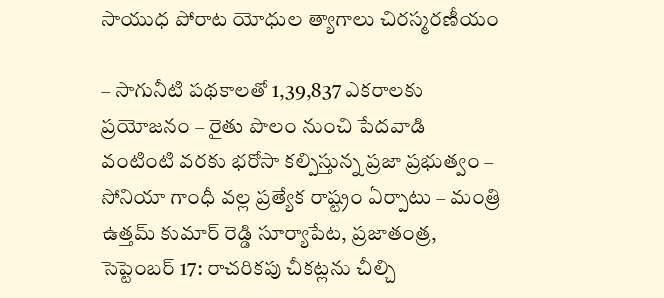సాయుధ పోరాట యోధుల త్యాగాలు చిరస్మరణీయం

– సాగునీటి పథకాలతో 1,39,837 ఎకరాలకు ప్రయోజనం – రైతు పొలం నుంచి పేదవాడి వంటింటి వరకు భరోసా కల్పిస్తున్న ప్రజా ప్రభుత్వం – సోనియా గాంధీ వల్ల ప్రత్యేక రాష్ట్రం ఏర్పాటు – మంత్రి ఉత్తమ్ కుమార్ రెడ్డి సూర్యాపేట, ప్రజాతంత్ర, సెప్టెంబర్ 17: రాచరికపు చీకట్లను చీల్చి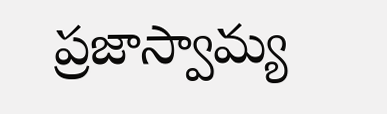ప్రజాస్వామ్య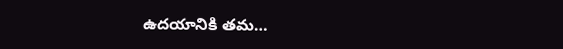ఉదయానికి తమ…